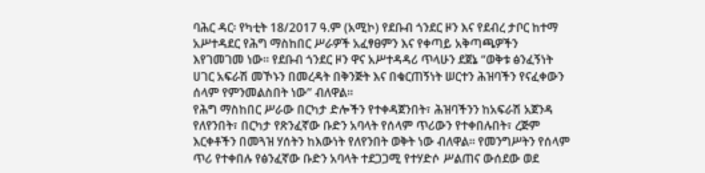ባሕር ዳር፡ የካቲት 18/2017 ዓ.ም (አሚኮ) የደቡብ ጎንደር ዞን እና የደብረ ታቦር ከተማ አሥተዳደር የሕግ ማስከበር ሥራዎች አፈፃፀምን እና የቀጣይ አቅጣጫዎችን እየገመገመ ነው። የደቡብ ጎንደር ዞን ዋና አሥተዳዳሪ ጥላሁን ደጀኔ “ወቅቱ ፅንፈኝነት ሀገር አፍራሽ መኾኑን በመረዳት በቅንጅት እና በቁርጠኝነት ሠርተን ሕዝባችን የናፈቀውን ሰላም የምንመልስበት ነው” ብለዋል።
የሕግ ማስከበር ሥራው በርካታ ድሎችን የተቀዳጀንበት፣ ሕዝባችንን ከአፍራሽ አጀንዳ የለየንበት፣ በርካታ የጽንፈኛው ቡድን አባላት የሰላም ጥሪውን የተቀበሉበት፣ ረጅም እርቀቶችን በመጓዝ ሃሰትን ከእውነት የለየንበት ወቅት ነው ብለዋል። የመንግሥትን የሰላም ጥሪ የተቀበሉ የፅንፈኛው ቡድን አባላት ተደጋጋሚ የተሃድሶ ሥልጠና ውሰደው ወደ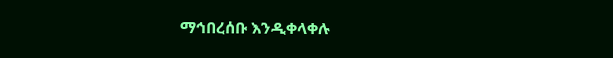ማኅበረሰቡ እንዲቀላቀሉ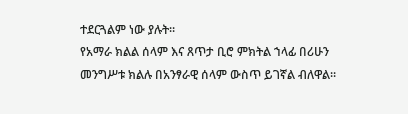ተደርጓልም ነው ያሉት።
የአማራ ክልል ሰላም እና ጸጥታ ቢሮ ምክትል ኀላፊ በሪሁን መንግሥቱ ክልሉ በአንፃራዊ ሰላም ውስጥ ይገኛል ብለዋል።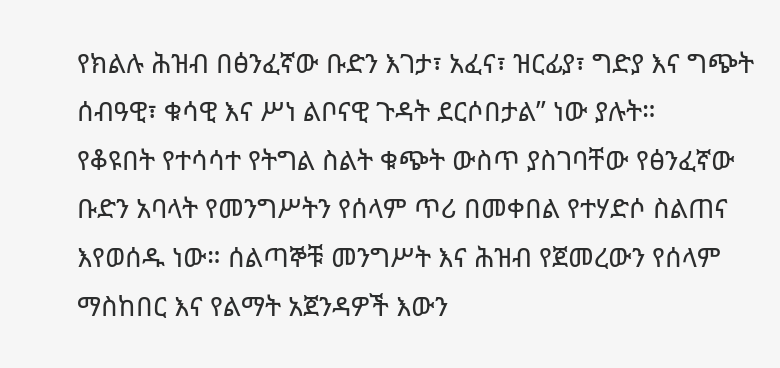የክልሉ ሕዝብ በፅንፈኛው ቡድን እገታ፣ አፈና፣ ዝርፊያ፣ ግድያ እና ግጭት ሰብዓዊ፣ ቁሳዊ እና ሥነ ልቦናዊ ጉዳት ደርሶበታል” ነው ያሉት።
የቆዩበት የተሳሳተ የትግል ስልት ቁጭት ውስጥ ያስገባቸው የፅንፈኛው ቡድን አባላት የመንግሥትን የሰላም ጥሪ በመቀበል የተሃድሶ ስልጠና እየወሰዱ ነው። ሰልጣኞቹ መንግሥት እና ሕዝብ የጀመረውን የሰላም ማስከበር እና የልማት አጀንዳዎች እውን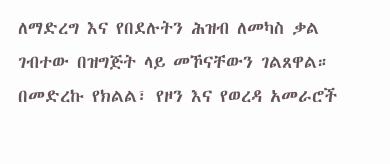ለማድረግ እና የበደሉትን ሕዝብ ለመካስ ቃል ገብተው በዝግጅት ላይ መኾናቸውን ገልጸዋል። በመድረኩ የክልል፣ የዞን እና የወረዳ አመራሮች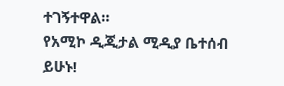ተገኝተዋል።
የአሚኮ ዲጂታል ሚዲያ ቤተሰብ ይሁኑ!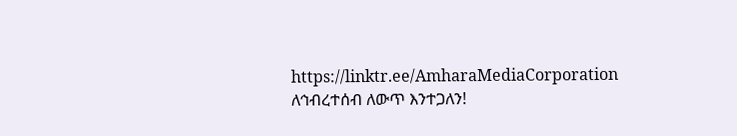https://linktr.ee/AmharaMediaCorporation
ለኅብረተሰብ ለውጥ እንተጋለን!